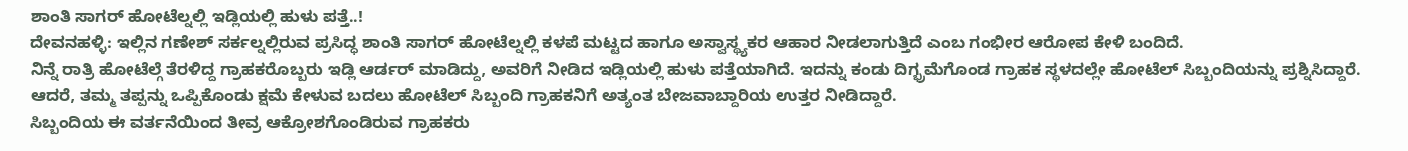ಶಾಂತಿ ಸಾಗರ್ ಹೋಟೆಲ್ನಲ್ಲಿ ಇಡ್ಲಿಯಲ್ಲಿ ಹುಳು ಪತ್ತೆ..!
ದೇವನಹಳ್ಳಿ: ಇಲ್ಲಿನ ಗಣೇಶ್ ಸರ್ಕಲ್ನಲ್ಲಿರುವ ಪ್ರಸಿದ್ಧ ಶಾಂತಿ ಸಾಗರ್ ಹೋಟೆಲ್ನಲ್ಲಿ ಕಳಪೆ ಮಟ್ಟದ ಹಾಗೂ ಅಸ್ವಾಸ್ಥ್ಯಕರ ಆಹಾರ ನೀಡಲಾಗುತ್ತಿದೆ ಎಂಬ ಗಂಭೀರ ಆರೋಪ ಕೇಳಿ ಬಂದಿದೆ.
ನಿನ್ನೆ ರಾತ್ರಿ ಹೋಟೆಲ್ಗೆ ತೆರಳಿದ್ದ ಗ್ರಾಹಕರೊಬ್ಬರು ಇಡ್ಲಿ ಆರ್ಡರ್ ಮಾಡಿದ್ದು, ಅವರಿಗೆ ನೀಡಿದ ಇಡ್ಲಿಯಲ್ಲಿ ಹುಳು ಪತ್ತೆಯಾಗಿದೆ. ಇದನ್ನು ಕಂಡು ದಿಗ್ಭ್ರಮೆಗೊಂಡ ಗ್ರಾಹಕ ಸ್ಥಳದಲ್ಲೇ ಹೋಟೆಲ್ ಸಿಬ್ಬಂದಿಯನ್ನು ಪ್ರಶ್ನಿಸಿದ್ದಾರೆ.
ಆದರೆ, ತಮ್ಮ ತಪ್ಪನ್ನು ಒಪ್ಪಿಕೊಂಡು ಕ್ಷಮೆ ಕೇಳುವ ಬದಲು ಹೋಟೆಲ್ ಸಿಬ್ಬಂದಿ ಗ್ರಾಹಕನಿಗೆ ಅತ್ಯಂತ ಬೇಜವಾಬ್ದಾರಿಯ ಉತ್ತರ ನೀಡಿದ್ದಾರೆ.
ಸಿಬ್ಬಂದಿಯ ಈ ವರ್ತನೆಯಿಂದ ತೀವ್ರ ಆಕ್ರೋಶಗೊಂಡಿರುವ ಗ್ರಾಹಕರು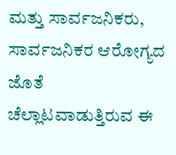ಮತ್ತು ಸಾರ್ವಜನಿಕರು, ಸಾರ್ವಜನಿಕರ ಆರೋಗ್ಯದ ಜೊತೆ ಚೆಲ್ಲಾಟವಾಡುತ್ತಿರುವ ಈ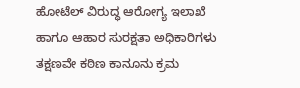ಹೋಟೆಲ್ ವಿರುದ್ಧ ಆರೋಗ್ಯ ಇಲಾಖೆ ಹಾಗೂ ಆಹಾರ ಸುರಕ್ಷತಾ ಅಧಿಕಾರಿಗಳು ತಕ್ಷಣವೇ ಕಠಿಣ ಕಾನೂನು ಕ್ರಮ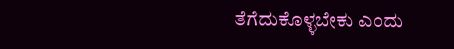ತೆಗೆದುಕೊಳ್ಳಬೇಕು ಎಂದು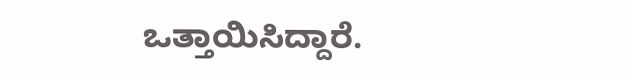ಒತ್ತಾಯಿಸಿದ್ದಾರೆ.